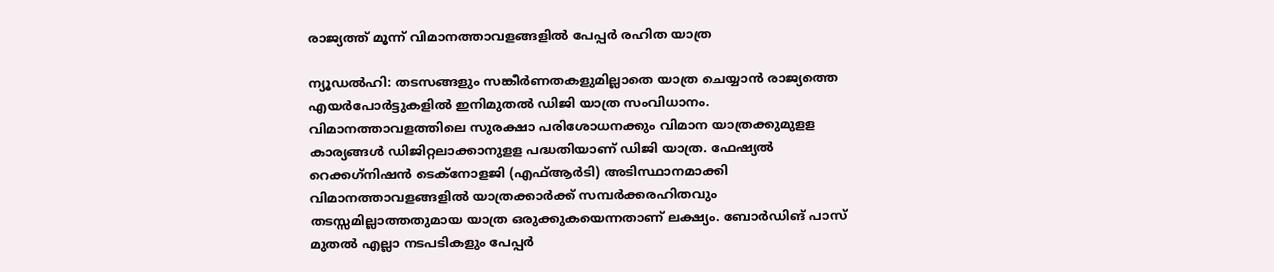രാജ്യത്ത് മൂന്ന് വിമാനത്താവളങ്ങളില്‍ പേപ്പര്‍ രഹിത യാത്ര

ന്യൂഡല്‍ഹി: തടസങ്ങളും സങ്കീര്‍ണതകളുമില്ലാതെ യാത്ര ചെയ്യാന്‍ രാജ്യത്തെ എയര്‍പോര്‍ട്ടുകളില്‍ ഇനിമുതല്‍ ഡിജി യാത്ര സംവിധാനം. വിമാനത്താവളത്തിലെ സുരക്ഷാ പരിശോധനക്കും വിമാന യാത്രക്കുമുളള കാര്യങ്ങള്‍ ഡിജിറ്റലാക്കാനുളള പദ്ധതിയാണ് ഡിജി യാത്ര. ഫേഷ്യല്‍ റെക്കഗ്‌നിഷന്‍ ടെക്‌നോളജി (എഫ്ആര്‍ടി) അടിസ്ഥാനമാക്കി വിമാനത്താവളങ്ങളില്‍ യാത്രക്കാര്‍ക്ക് സമ്പര്‍ക്കരഹിതവും തടസ്സമില്ലാത്തതുമായ യാത്ര ഒരുക്കുകയെന്നതാണ് ലക്ഷ്യം. ബോര്‍ഡിങ് പാസ് മുതല്‍ എല്ലാ നടപടികളും പേപ്പര്‍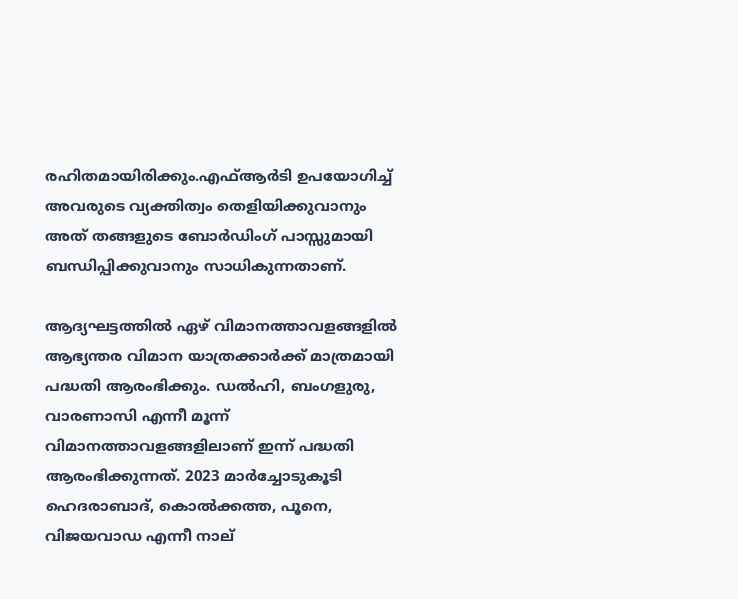രഹിതമായിരിക്കും.എഫ്ആര്‍ടി ഉപയോഗിച്ച് അവരുടെ വ്യക്തിത്വം തെളിയിക്കുവാനും അത് തങ്ങളുടെ ബോര്‍ഡിംഗ് പാസ്സുമായി ബന്ധിപ്പിക്കുവാനും സാധികുന്നതാണ്.

ആദ്യഘട്ടത്തില്‍ ഏഴ് വിമാനത്താവളങ്ങളില്‍ ആഭ്യന്തര വിമാന യാത്രക്കാര്‍ക്ക് മാത്രമായി പദ്ധതി ആരംഭിക്കും. ഡല്‍ഹി, ബംഗളുരു, വാരണാസി എന്നീ മൂന്ന് വിമാനത്താവളങ്ങളിലാണ് ഇന്ന് പദ്ധതി ആരംഭിക്കുന്നത്. 2023 മാര്‍ച്ചോടുകൂടി ഹെദരാബാദ്, കൊല്‍ക്കത്ത, പൂനെ, വിജയവാഡ എന്നീ നാല്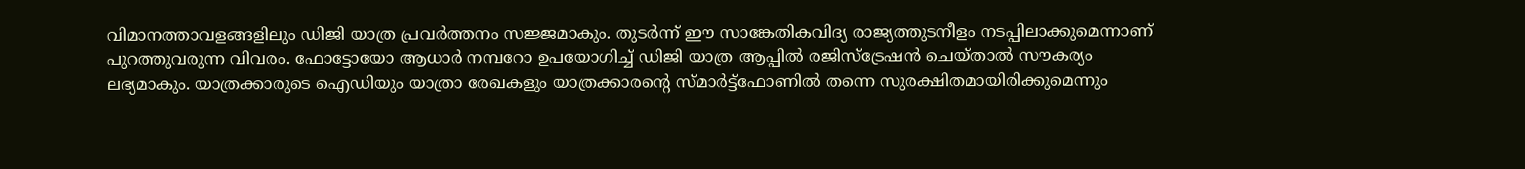വിമാനത്താവളങ്ങളിലും ഡിജി യാത്ര പ്രവര്‍ത്തനം സജ്ജമാകും. തുടര്‍ന്ന് ഈ സാങ്കേതികവിദ്യ രാജ്യത്തുടനീളം നടപ്പിലാക്കുമെന്നാണ് പുറത്തുവരുന്ന വിവരം. ഫോട്ടോയോ ആധാര്‍ നമ്പറോ ഉപയോഗിച്ച് ഡിജി യാത്ര ആപ്പില്‍ രജിസ്‌ട്രേഷന്‍ ചെയ്താല്‍ സൗകര്യം ലഭ്യമാകും. യാത്രക്കാരുടെ ഐഡിയും യാത്രാ രേഖകളും യാത്രക്കാരന്റെ സ്മാര്‍ട്ട്‌ഫോണില്‍ തന്നെ സുരക്ഷിതമായിരിക്കുമെന്നും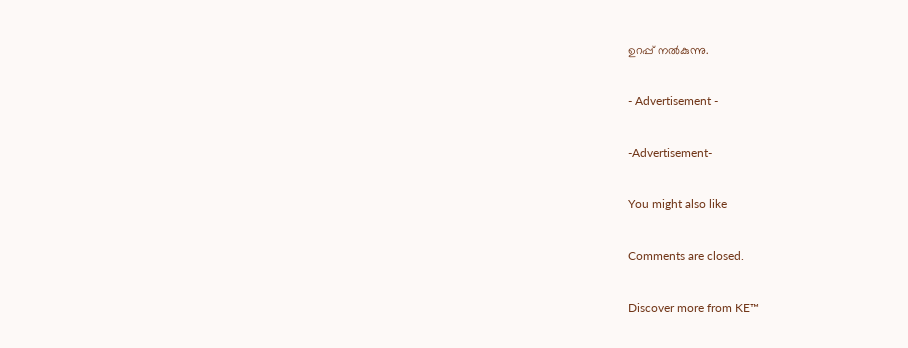ഉറപ്പ് നല്‍കുന്നു.

- Advertisement -

-Advertisement-

You might also like

Comments are closed.

Discover more from KE™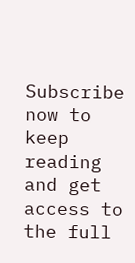Subscribe now to keep reading and get access to the full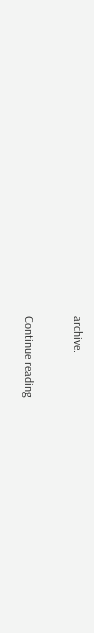archive.

Continue reading